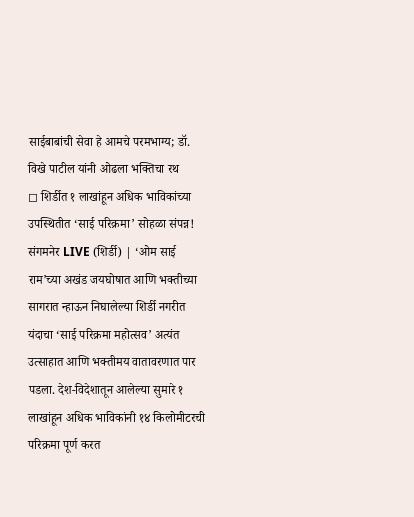साईबाबांची सेवा हे आमचे परमभाग्य; डॉ. विखे पाटील यांनी ओढला भक्तिचा रथ
◻ शिर्डीत १ लाखांहून अधिक भाविकांच्या उपस्थितीत ‘साई परिक्रमा’ सोहळा संपन्न!
संगमनेर LIVE (शिर्डी) | ‘ओम साई राम’च्या अखंड जयघोषात आणि भक्तीच्या सागरात न्हाऊन निघालेल्या शिर्डी नगरीत यंदाचा ‘साई परिक्रमा महोत्सव’ अत्यंत उत्साहात आणि भक्तीमय वातावरणात पार पडला. देश-विदेशातून आलेल्या सुमारे १ लाखांहून अधिक भाविकांनी १४ किलोमीटरची परिक्रमा पूर्ण करत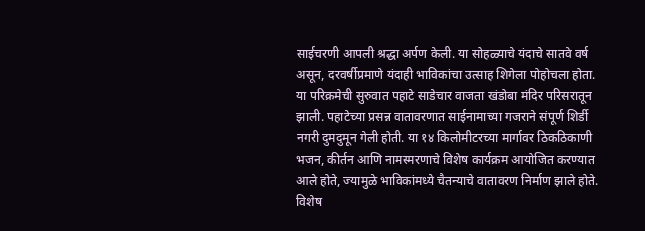साईचरणी आपली श्रद्धा अर्पण केली. या सोहळ्याचे यंदाचे सातवे वर्ष असून, दरवर्षीप्रमाणे यंदाही भाविकांचा उत्साह शिगेला पोहोचला होता.
या परिक्रमेची सुरुवात पहाटे साडेचार वाजता खंडोबा मंदिर परिसरातून झाली. पहाटेच्या प्रसन्न वातावरणात साईनामाच्या गजराने संपूर्ण शिर्डी नगरी दुमदुमून गेली होती. या १४ किलोमीटरच्या मार्गावर ठिकठिकाणी भजन, कीर्तन आणि नामस्मरणाचे विशेष कार्यक्रम आयोजित करण्यात आले होते, ज्यामुळे भाविकांमध्ये चैतन्याचे वातावरण निर्माण झाले होते.
विशेष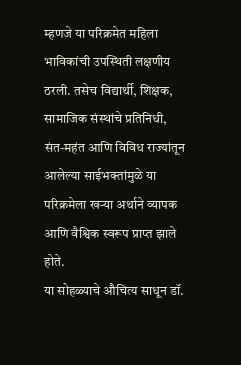म्हणजे या परिक्रमेत महिला भाविकांची उपस्थिती लक्षणीय ठरली. तसेच विद्यार्थी, शिक्षक, सामाजिक संस्थांचे प्रतिनिधी, संत-महंत आणि विविध राज्यांतून आलेल्या साईभक्तांमुळे या परिक्रमेला खऱ्या अर्थाने व्यापक आणि वैश्विक स्वरूप प्राप्त झाले होते.
या सोहळ्याचे औचित्य साधून डॉ.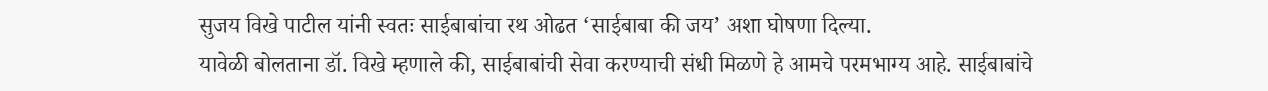सुजय विखे पाटील यांनी स्वतः साईबाबांचा रथ ओढत ‘साईबाबा की जय’ अशा घोषणा दिल्या.
यावेळी बोलताना डॉ. विखे म्हणाले की, साईबाबांची सेवा करण्याची संधी मिळणे हे आमचे परमभाग्य आहे. साईबाबांचे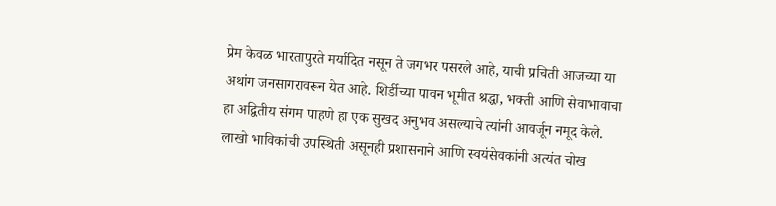प्रेम केवळ भारतापुरते मर्यादित नसून ते जगभर पसरले आहे, याची प्रचिती आजच्या या अथांग जनसागरावरून येत आहे. शिर्डीच्या पावन भूमीत श्रद्धा, भक्ती आणि सेवाभावाचा हा अद्वितीय संगम पाहणे हा एक सुखद अनुभव असल्याचे त्यांनी आवर्जून नमूद केले.
लाखो भाविकांची उपस्थिती असूनही प्रशासनाने आणि स्वयंसेवकांनी अत्यंत चोख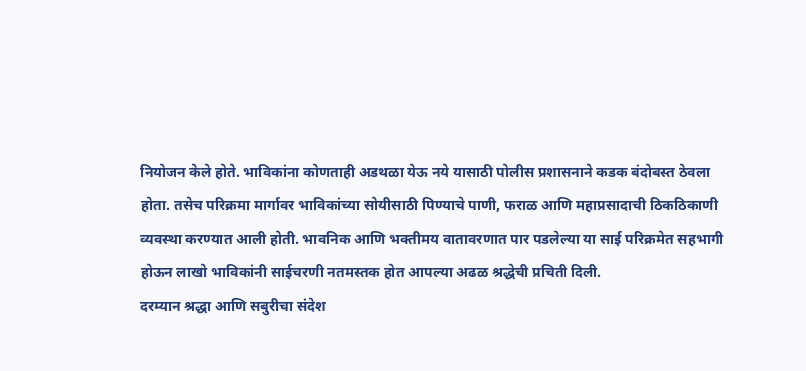नियोजन केले होते. भाविकांना कोणताही अडथळा येऊ नये यासाठी पोलीस प्रशासनाने कडक बंदोबस्त ठेवला होता. तसेच परिक्रमा मार्गावर भाविकांच्या सोयीसाठी पिण्याचे पाणी, फराळ आणि महाप्रसादाची ठिकठिकाणी व्यवस्था करण्यात आली होती. भावनिक आणि भक्तीमय वातावरणात पार पडलेल्या या साई परिक्रमेत सहभागी होऊन लाखो भाविकांनी साईचरणी नतमस्तक होत आपल्या अढळ श्रद्धेची प्रचिती दिली.
दरम्यान श्रद्धा आणि सबुरीचा संदेश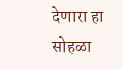देणारा हा सोहळा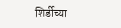शिर्डीच्या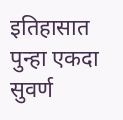इतिहासात पुन्हा एकदा सुवर्ण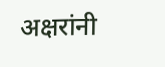अक्षरांनी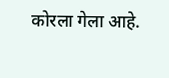कोरला गेला आहे.